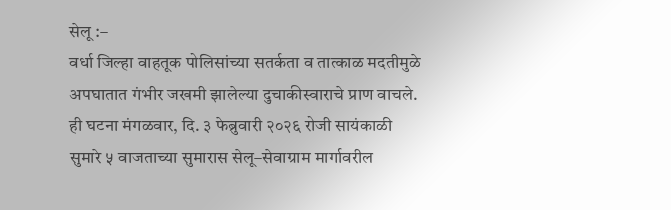सेलू :–
वर्धा जिल्हा वाहतूक पोलिसांच्या सतर्कता व तात्काळ मदतीमुळे अपघातात गंभीर जखमी झालेल्या दुचाकीस्वाराचे प्राण वाचले. ही घटना मंगळवार, दि. ३ फेब्रुवारी २०२६ रोजी सायंकाळी सुमारे ५ वाजताच्या सुमारास सेलू–सेवाग्राम मार्गावरील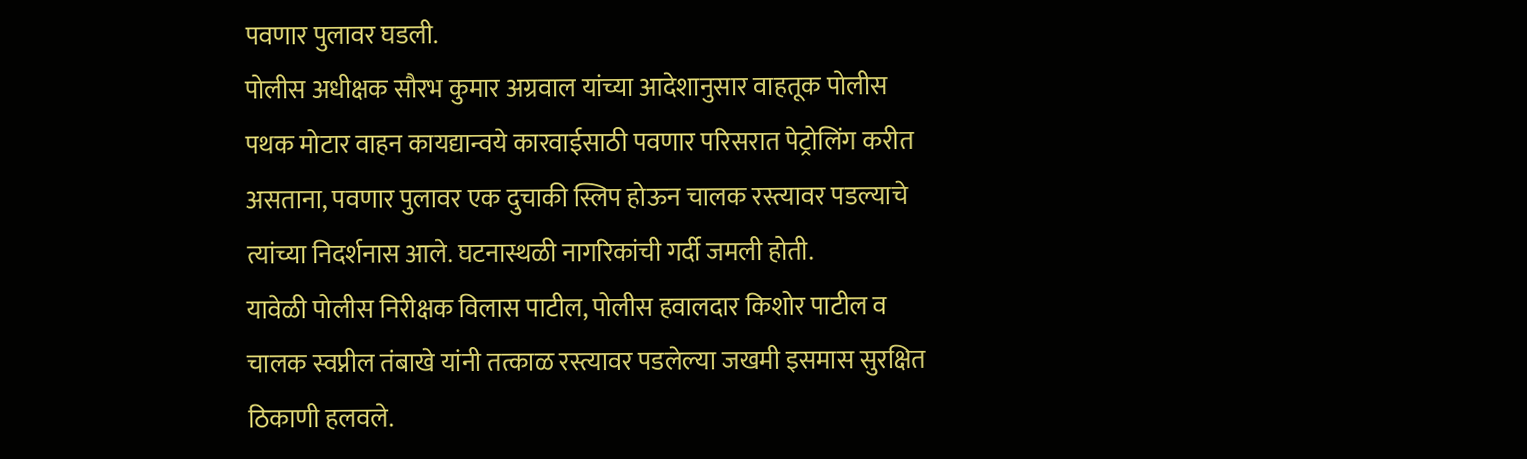पवणार पुलावर घडली.
पोलीस अधीक्षक सौरभ कुमार अग्रवाल यांच्या आदेशानुसार वाहतूक पोलीस पथक मोटार वाहन कायद्यान्वये कारवाईसाठी पवणार परिसरात पेट्रोलिंग करीत असताना, पवणार पुलावर एक दुचाकी स्लिप होऊन चालक रस्त्यावर पडल्याचे त्यांच्या निदर्शनास आले. घटनास्थळी नागरिकांची गर्दी जमली होती.
यावेळी पोलीस निरीक्षक विलास पाटील, पोलीस हवालदार किशोर पाटील व चालक स्वप्नील तंबाखे यांनी तत्काळ रस्त्यावर पडलेल्या जखमी इसमास सुरक्षित ठिकाणी हलवले.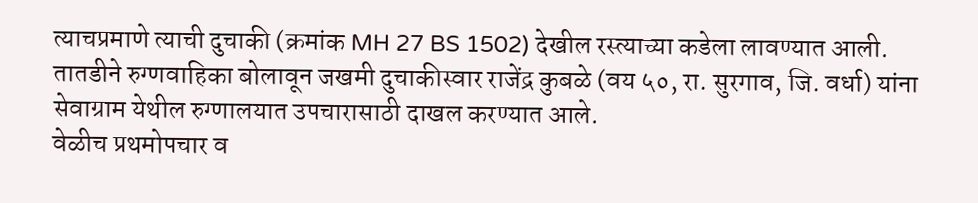त्याचप्रमाणे त्याची दुचाकी (क्रमांक MH 27 BS 1502) देखील रस्त्याच्या कडेला लावण्यात आली. तातडीने रुग्णवाहिका बोलावून जखमी दुचाकीस्वार राजेंद्र कुबळे (वय ५०, रा. सुरगाव, जि. वर्धा) यांना सेवाग्राम येथील रुग्णालयात उपचारासाठी दाखल करण्यात आले.
वेळीच प्रथमोपचार व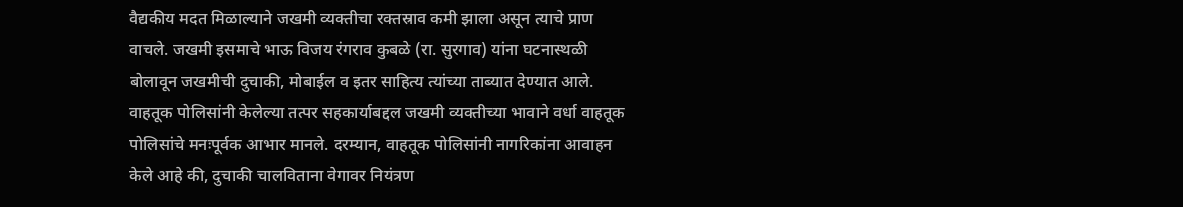वैद्यकीय मदत मिळाल्याने जखमी व्यक्तीचा रक्तस्राव कमी झाला असून त्याचे प्राण वाचले. जखमी इसमाचे भाऊ विजय रंगराव कुबळे (रा. सुरगाव) यांना घटनास्थळी बोलावून जखमीची दुचाकी, मोबाईल व इतर साहित्य त्यांच्या ताब्यात देण्यात आले.
वाहतूक पोलिसांनी केलेल्या तत्पर सहकार्याबद्दल जखमी व्यक्तीच्या भावाने वर्धा वाहतूक पोलिसांचे मनःपूर्वक आभार मानले. दरम्यान, वाहतूक पोलिसांनी नागरिकांना आवाहन केले आहे की, दुचाकी चालविताना वेगावर नियंत्रण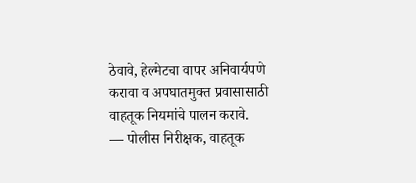ठेवावे, हेल्मेटचा वापर अनिवार्यपणे करावा व अपघातमुक्त प्रवासासाठी वाहतूक नियमांचे पालन करावे.
— पोलीस निरीक्षक, वाहतूक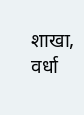शाखा, वर्धा